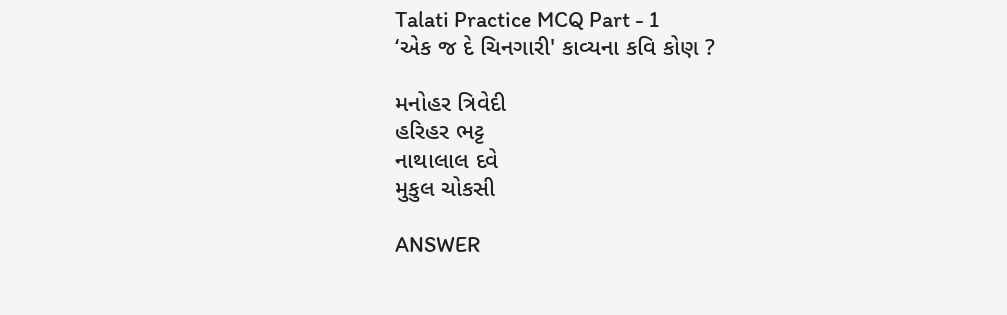Talati Practice MCQ Part - 1
‘એક જ દે ચિનગારી' કાવ્યના કવિ કોણ ?

મનોહર ત્રિવેદી
હરિહર ભટ્ટ
નાથાલાલ દવે
મુકુલ ચોકસી

ANSWER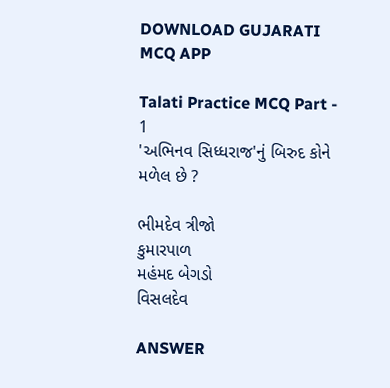DOWNLOAD GUJARATI MCQ APP

Talati Practice MCQ Part - 1
'અભિનવ સિધ્ધરાજ'નું બિરુદ કોને મળેલ છે ?

ભીમદેવ ત્રીજો
કુમારપાળ
મહંમદ બેગડો
વિસલદેવ

ANSWER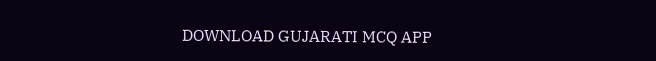DOWNLOAD GUJARATI MCQ APP